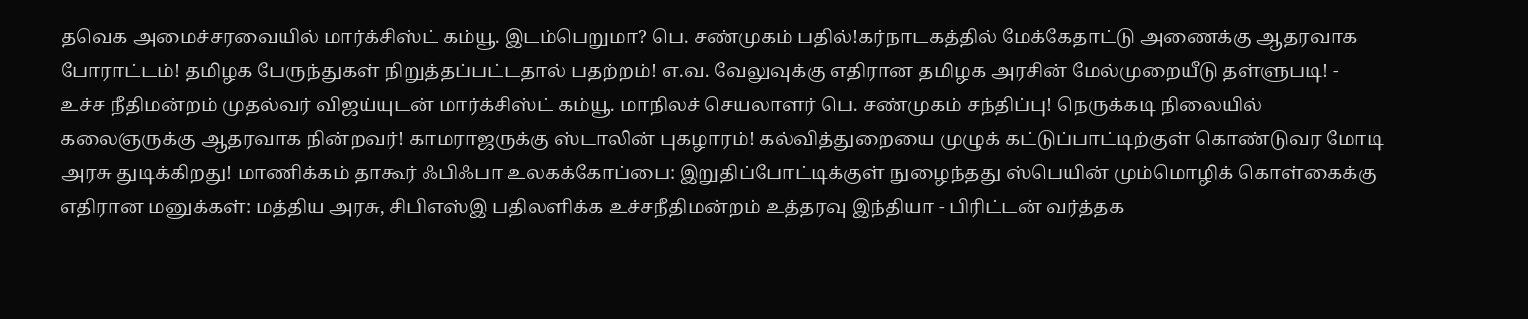தவெக அமைச்சரவையில் மார்க்சிஸ்ட் கம்யூ. இடம்பெறுமா? பெ. சண்முகம் பதில்!கர்நாடகத்தில் மேக்கேதாட்டு அணைக்கு ஆதரவாக போராட்டம்! தமிழக பேருந்துகள் நிறுத்தப்பட்டதால் பதற்றம்! எ.வ. வேலுவுக்கு எதிரான தமிழக அரசின் மேல்முறையீடு தள்ளுபடி! - உச்ச நீதிமன்றம் முதல்வர் விஜய்யுடன் மார்க்சிஸ்ட் கம்யூ. மாநிலச் செயலாளர் பெ. சண்முகம் சந்திப்பு! நெருக்கடி நிலையில் கலைஞருக்கு ஆதரவாக நின்றவர்! காமராஜருக்கு ஸ்டாலின் புகழாரம்! கல்வித்துறையை முழுக் கட்டுப்பாட்டிற்குள் கொண்டுவர மோடி அரசு துடிக்கிறது! மாணிக்கம் தாகூர் ஃபிஃபா உலகக்கோப்பை: இறுதிப்போட்டிக்குள் நுழைந்தது ஸ்பெயின் மும்மொழிக் கொள்கைக்கு எதிரான மனுக்கள்: மத்திய அரசு, சிபிஎஸ்இ பதிலளிக்க உச்சநீதிமன்றம் உத்தரவு இந்தியா - பிரிட்டன் வர்த்தக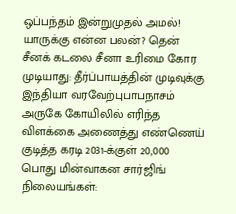ஒப்பந்தம் இன்றுமுதல் அமல்! யாருக்கு என்ன பலன்? தென் சீனக் கடலை சீனா உரிமை கோர முடியாது: தீர்ப்பாயத்தின் முடிவுக்கு இந்தியா வரவேற்புபாபநாசம் அருகே கோயிலில் எரிந்த விளக்கை அணைத்து எண்ணெய் குடித்த கரடி 2031-க்குள் 20,000 பொது மின்வாகன சார்ஜிங் நிலையங்கள்: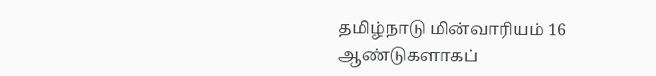தமிழ்நாடு மின்வாரியம் 16 ஆண்டுகளாகப்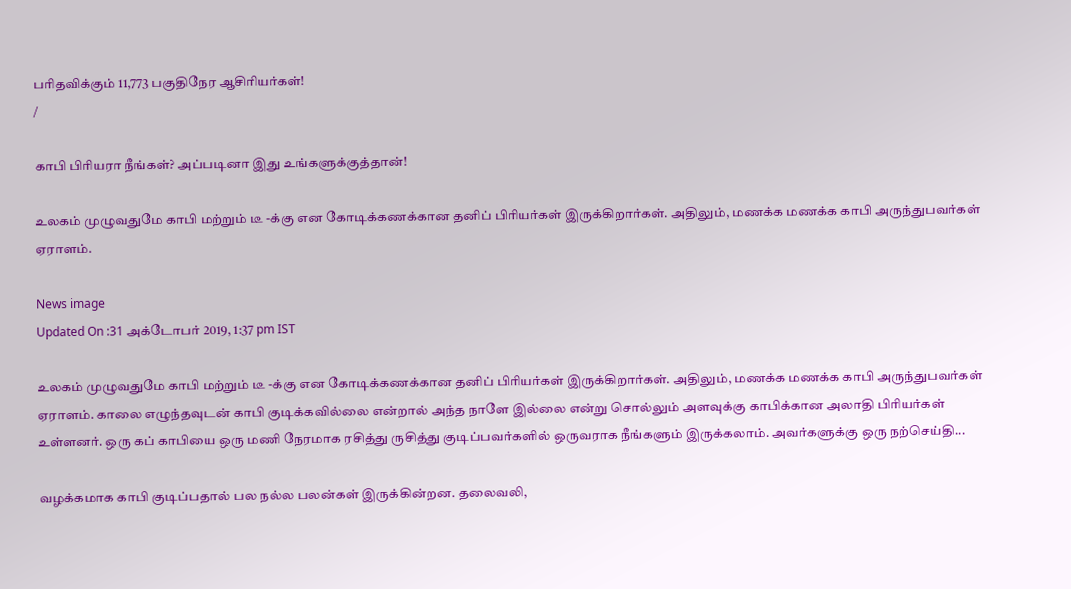பரிதவிக்கும் 11,773 பகுதிநேர ஆசிரியர்கள்!
/

காபி பிரியரா நீங்கள்? அப்படினா இது உங்களுக்குத்தான்!

உலகம் முழுவதுமே காபி மற்றும் டீ -க்கு என கோடிக்கணக்கான தனிப் பிரியர்கள் இருக்கிறார்கள். அதிலும், மணக்க மணக்க காபி அருந்துபவர்கள் ஏராளம்.

News image
Updated On :31 அக்டோபர் 2019, 1:37 pm IST

உலகம் முழுவதுமே காபி மற்றும் டீ -க்கு என கோடிக்கணக்கான தனிப் பிரியர்கள் இருக்கிறார்கள். அதிலும், மணக்க மணக்க காபி அருந்துபவர்கள் ஏராளம். காலை எழுந்தவுடன் காபி குடிக்கவில்லை என்றால் அந்த நாளே இல்லை என்று சொல்லும் அளவுக்கு காபிக்கான அலாதி பிரியர்கள் உள்ளனர். ஒரு கப் காபியை ஒரு மணி நேரமாக ரசித்து ருசித்து குடிப்பவர்களில் ஒருவராக நீங்களும் இருக்கலாம். அவர்களுக்கு ஒரு நற்செய்தி...

வழக்கமாக காபி குடிப்பதால் பல நல்ல பலன்கள் இருக்கின்றன. தலைவலி,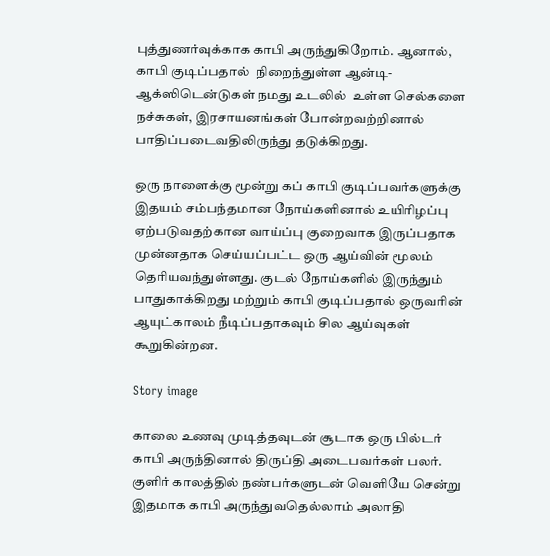புத்துணர்வுக்காக காபி அருந்துகிறோம். ஆனால், காபி குடிப்பதால்  நிறைந்துள்ள ஆன்டி-ஆக்ஸிடென்டுகள் நமது உடலில்  உள்ள செல்களை நச்சுகள், இரசாயனங்கள் போன்றவற்றினால் பாதிப்படைவதிலிருந்து தடுக்கிறது.

ஒரு நாளைக்கு மூன்று கப் காபி குடிப்பவர்களுக்கு இதயம் சம்பந்தமான நோய்களினால் உயிரிழப்பு ஏற்படுவதற்கான வாய்ப்பு குறைவாக இருப்பதாக முன்னதாக செய்யப்பட்ட ஒரு ஆய்வின் மூலம் தெரியவந்துள்ளது. குடல் நோய்களில் இருந்தும் பாதுகாக்கிறது மற்றும் காபி குடிப்பதால் ஒருவரின் ஆயுட்காலம் நீடிப்பதாகவும் சில ஆய்வுகள் கூறுகின்றன.

Story image

காலை உணவு முடித்தவுடன் சூடாக ஒரு பில்டர் காபி அருந்தினால் திருப்தி அடைபவர்கள் பலர். குளிர் காலத்தில் நண்பர்களுடன் வெளியே சென்று இதமாக காபி அருந்துவதெல்லாம் அலாதி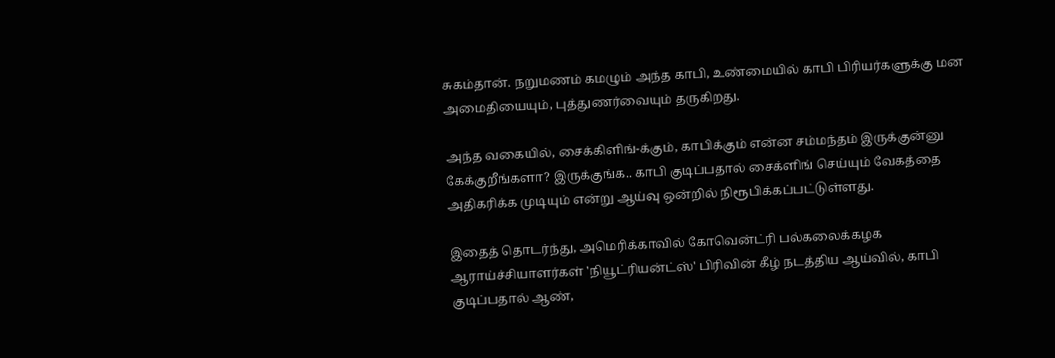சுகம்தான். நறுமணம் கமழும் அந்த காபி, உண்மையில் காபி பிரியர்களுக்கு மன அமைதியையும், புத்துணர்வையும் தருகிறது.

அந்த வகையில், சைக்கிளிங்-க்கும், காபிக்கும் என்ன சம்மந்தம் இருக்குன்னு கேக்குறீங்களா? இருக்குங்க.. காபி குடிப்பதால் சைக்ளிங் செய்யும் வேகத்தை அதிகரிக்க முடியும் என்று ஆய்வு ஒன்றில் நிரூபிக்கப்பட்டுள்ளது.

இதைத் தொடர்ந்து, அமெரிக்காவில் கோவென்ட்ரி பல்கலைக்கழக ஆராய்ச்சியாளர்கள் 'நியூட்ரியன்ட்ஸ்' பிரிவின் கீழ் நடத்திய ஆய்வில், காபி குடிப்பதால் ஆண்,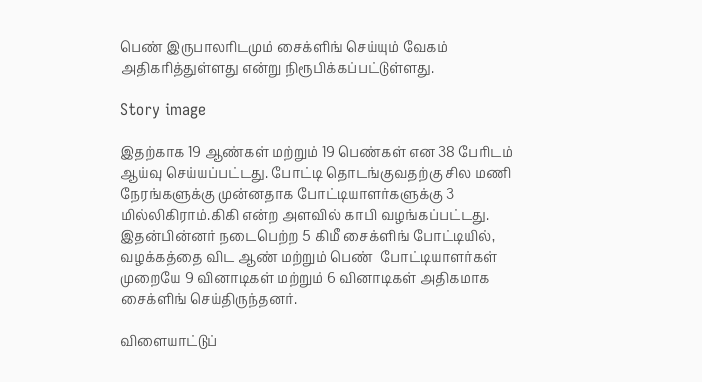பெண் இருபாலரிடமும் சைக்ளிங் செய்யும் வேகம் அதிகரித்துள்ளது என்று நிரூபிக்கப்பட்டுள்ளது.

Story image

இதற்காக 19 ஆண்கள் மற்றும் 19 பெண்கள் என 38 பேரிடம் ஆய்வு செய்யப்பட்டது. போட்டி தொடங்குவதற்கு சில மணி நேரங்களுக்கு முன்னதாக போட்டியாளர்களுக்கு 3 மில்லிகிராம்.கிகி என்ற அளவில் காபி வழங்கப்பட்டது. இதன்பின்னர் நடைபெற்ற 5 கிமீ சைக்ளிங் போட்டியில், வழக்கத்தை விட ஆண் மற்றும் பெண்  போட்டியாளர்கள் முறையே 9 வினாடிகள் மற்றும் 6 வினாடிகள் அதிகமாக சைக்ளிங் செய்திருந்தனர்.

விளையாட்டுப்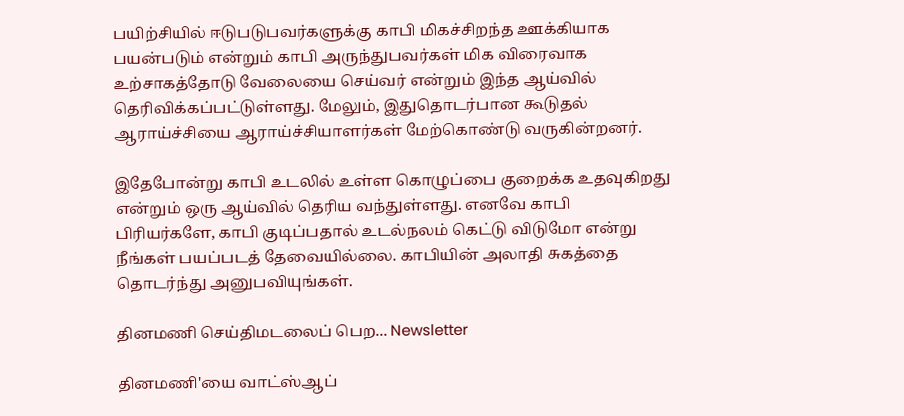பயிற்சியில் ஈடுபடுபவர்களுக்கு காபி மிகச்சிறந்த ஊக்கியாக பயன்படும் என்றும் காபி அருந்துபவர்கள் மிக விரைவாக உற்சாகத்தோடு வேலையை செய்வர் என்றும் இந்த ஆய்வில் தெரிவிக்கப்பட்டுள்ளது. மேலும், இதுதொடர்பான கூடுதல் ஆராய்ச்சியை ஆராய்ச்சியாளர்கள் மேற்கொண்டு வருகின்றனர்.

இதேபோன்று காபி உடலில் உள்ள கொழுப்பை குறைக்க உதவுகிறது என்றும் ஒரு ஆய்வில் தெரிய வந்துள்ளது. எனவே காபி பிரியர்களே, காபி குடிப்பதால் உடல்நலம் கெட்டு விடுமோ என்று நீங்கள் பயப்படத் தேவையில்லை. காபியின் அலாதி சுகத்தை தொடர்ந்து அனுபவியுங்கள்.

தினமணி செய்திமடலைப் பெற... Newsletter

தினமணி'யை வாட்ஸ்ஆப்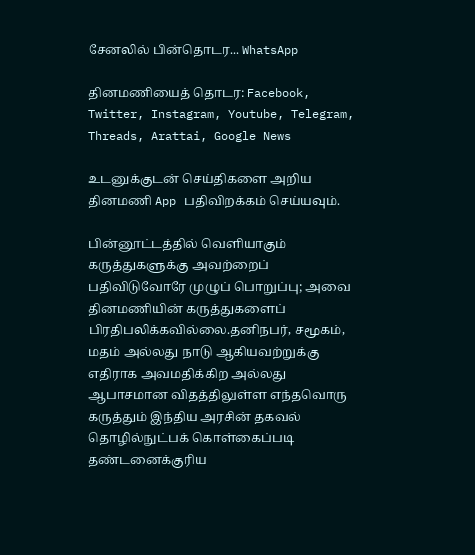சேனலில் பின்தொடர... WhatsApp

தினமணியைத் தொடர: Facebook, Twitter, Instagram, Youtube, Telegram, Threads, Arattai, Google News

உடனுக்குடன் செய்திகளை அறிய தினமணி App பதிவிறக்கம் செய்யவும்.

பின்னூட்டத்தில் வெளியாகும் கருத்துகளுக்கு அவற்றைப் பதிவிடுவோரே முழுப் பொறுப்பு; அவை தினமணியின் கருத்துகளைப் பிரதிபலிக்கவில்லை.தனிநபர், சமூகம், மதம் அல்லது நாடு ஆகியவற்றுக்கு எதிராக அவமதிக்கிற அல்லது ஆபாசமான விதத்திலுள்ள எந்தவொரு கருத்தும் இந்திய அரசின் தகவல் தொழில்நுட்பக் கொள்கைப்படி தண்டனைக்குரிய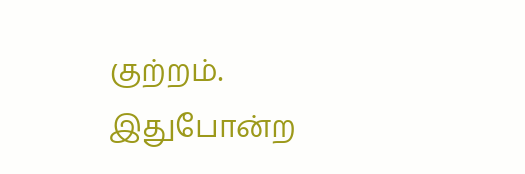குற்றம். இதுபோன்ற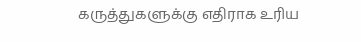கருத்துகளுக்கு எதிராக உரிய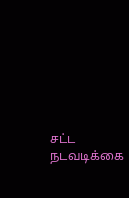சட்ட நடவடிக்கை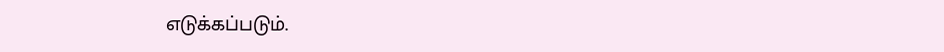எடுக்கப்படும்.